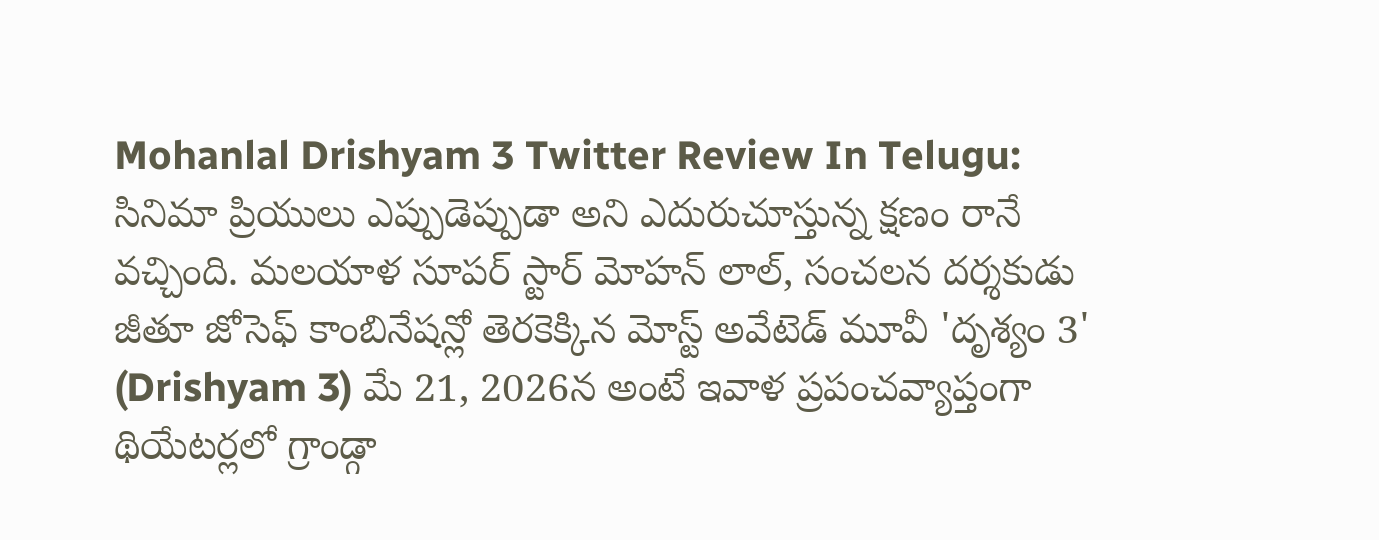Mohanlal Drishyam 3 Twitter Review In Telugu: సినిమా ప్రియులు ఎప్పుడెప్పుడా అని ఎదురుచూస్తున్న క్షణం రానే వచ్చింది. మలయాళ సూపర్ స్టార్ మోహన్ లాల్, సంచలన దర్శకుడు జీతూ జోసెఫ్ కాంబినేషన్లో తెరకెక్కిన మోస్ట్ అవేటెడ్ మూవీ 'దృశ్యం 3' (Drishyam 3) మే 21, 2026న అంటే ఇవాళ ప్రపంచవ్యాప్తంగా థియేటర్లలో గ్రాండ్గా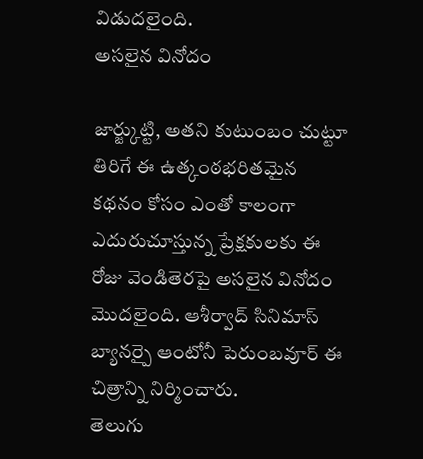విడుదలైంది.
అసలైన వినోదం

జార్జ్కుట్టి, అతని కుటుంబం చుట్టూ తిరిగే ఈ ఉత్కంఠభరితమైన కథనం కోసం ఎంతో కాలంగా ఎదురుచూస్తున్న ప్రేక్షకులకు ఈ రోజు వెండితెరపై అసలైన వినోదం మొదలైంది. ఆశీర్వాద్ సినిమాస్ బ్యానర్పై ఆంటోనీ పెరుంబవూర్ ఈ చిత్రాన్ని నిర్మించారు.
తెలుగు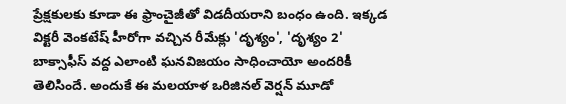ప్రేక్షకులకు కూడా ఈ ఫ్రాంచైజీతో విడదీయరాని బంధం ఉంది. ఇక్కడ విక్టరీ వెంకటేష్ హీరోగా వచ్చిన రీమేక్లు 'దృశ్యం', 'దృశ్యం 2' బాక్సాఫీస్ వద్ద ఎలాంటి ఘనవిజయం సాధించాయో అందరికీ తెలిసిందే. అందుకే ఈ మలయాళ ఒరిజినల్ వెర్షన్ మూడో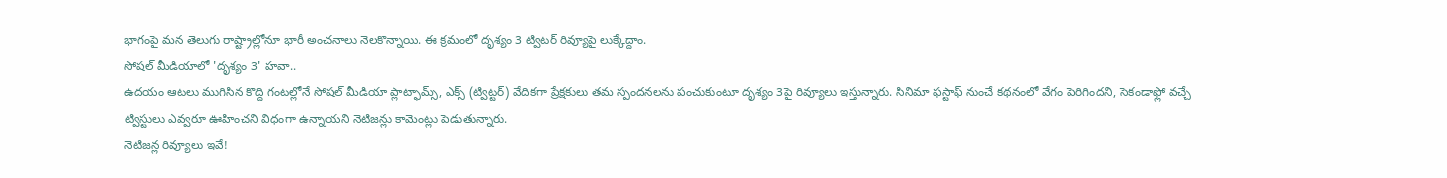భాగంపై మన తెలుగు రాష్ట్రాల్లోనూ భారీ అంచనాలు నెలకొన్నాయి. ఈ క్రమంలో దృశ్యం 3 ట్విటర్ రివ్యూపై లుక్కేద్దాం.
సోషల్ మీడియాలో 'దృశ్యం 3' హవా..
ఉదయం ఆటలు ముగిసిన కొద్ది గంటల్లోనే సోషల్ మీడియా ప్లాట్ఫామ్స్, ఎక్స్ (ట్విట్టర్) వేదికగా ప్రేక్షకులు తమ స్పందనలను పంచుకుంటూ దృశ్యం 3పై రివ్యూలు ఇస్తున్నారు. సినిమా ఫస్టాఫ్ నుంచే కథనంలో వేగం పెరిగిందని, సెకండాఫ్లో వచ్చే ట్విస్టులు ఎవ్వరూ ఊహించని విధంగా ఉన్నాయని నెటిజన్లు కామెంట్లు పెడుతున్నారు.
నెటిజన్ల రివ్యూలు ఇవే!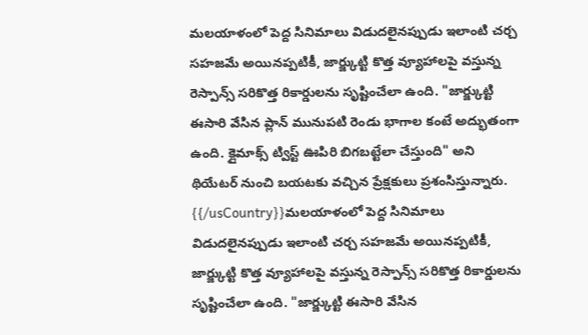మలయాళంలో పెద్ద సినిమాలు విడుదలైనప్పుడు ఇలాంటి చర్చ సహజమే అయినప్పటికీ, జార్జ్కుట్టి కొత్త వ్యూహాలపై వస్తున్న రెస్పాన్స్ సరికొత్త రికార్డులను సృష్టించేలా ఉంది. "జార్జ్కుట్టి ఈసారి వేసిన ప్లాన్ మునుపటి రెండు భాగాల కంటే అద్భుతంగా ఉంది. క్లైమాక్స్ ట్విస్ట్ ఊపిరి బిగబట్టేలా చేస్తుంది" అని థియేటర్ నుంచి బయటకు వచ్చిన ప్రేక్షకులు ప్రశంసిస్తున్నారు.
{{/usCountry}}మలయాళంలో పెద్ద సినిమాలు విడుదలైనప్పుడు ఇలాంటి చర్చ సహజమే అయినప్పటికీ, జార్జ్కుట్టి కొత్త వ్యూహాలపై వస్తున్న రెస్పాన్స్ సరికొత్త రికార్డులను సృష్టించేలా ఉంది. "జార్జ్కుట్టి ఈసారి వేసిన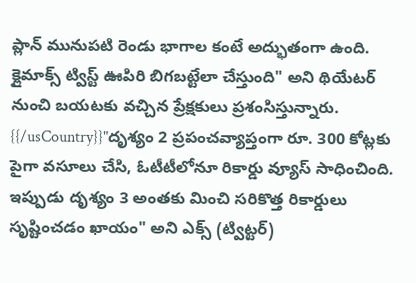ప్లాన్ మునుపటి రెండు భాగాల కంటే అద్భుతంగా ఉంది. క్లైమాక్స్ ట్విస్ట్ ఊపిరి బిగబట్టేలా చేస్తుంది" అని థియేటర్ నుంచి బయటకు వచ్చిన ప్రేక్షకులు ప్రశంసిస్తున్నారు.
{{/usCountry}}"దృశ్యం 2 ప్రపంచవ్యాప్తంగా రూ. 300 కోట్లకు పైగా వసూలు చేసి, ఓటీటీలోనూ రికార్డు వ్యూస్ సాధించింది. ఇప్పుడు దృశ్యం 3 అంతకు మించి సరికొత్త రికార్డులు సృష్టించడం ఖాయం" అని ఎక్స్ (ట్విట్టర్)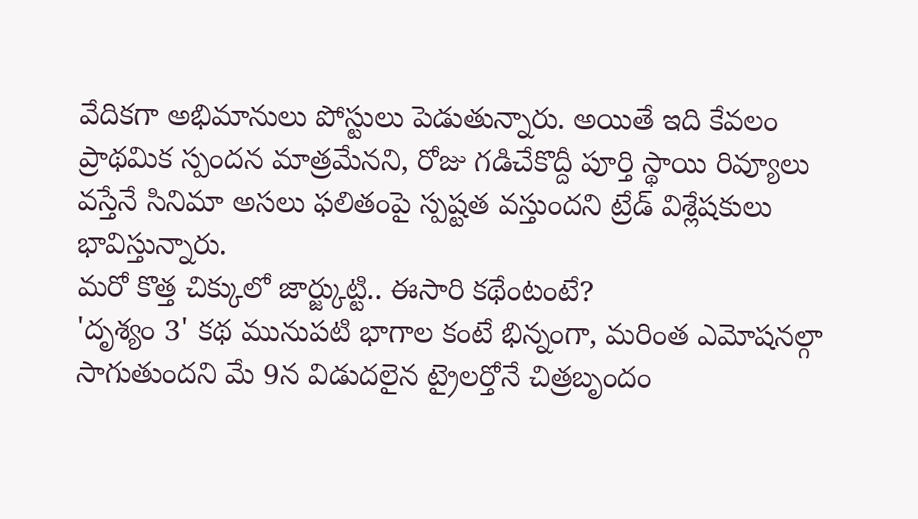వేదికగా అభిమానులు పోస్టులు పెడుతున్నారు. అయితే ఇది కేవలం ప్రాథమిక స్పందన మాత్రమేనని, రోజు గడిచేకొద్దీ పూర్తి స్థాయి రివ్యూలు వస్తేనే సినిమా అసలు ఫలితంపై స్పష్టత వస్తుందని ట్రేడ్ విశ్లేషకులు భావిస్తున్నారు.
మరో కొత్త చిక్కులో జార్జ్కుట్టి.. ఈసారి కథేంటంటే?
'దృశ్యం 3' కథ మునుపటి భాగాల కంటే భిన్నంగా, మరింత ఎమోషనల్గా సాగుతుందని మే 9న విడుదలైన ట్రైలర్తోనే చిత్రబృందం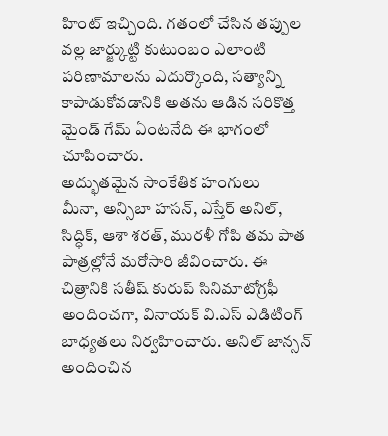హింట్ ఇచ్చింది. గతంలో చేసిన తప్పుల వల్ల జార్జ్కుట్టి కుటుంబం ఎలాంటి పరిణామాలను ఎదుర్కొంది, సత్యాన్ని కాపాడుకోవడానికి అతను ఆడిన సరికొత్త మైండ్ గేమ్ ఏంటనేది ఈ భాగంలో చూపించారు.
అద్భుతమైన సాంకేతిక హంగులు
మీనా, అన్సిబా హసన్, ఎస్తేర్ అనిల్, సిద్ధిక్, ఆశా శరత్, మురళీ గోపి తమ పాత పాత్రల్లోనే మరోసారి జీవించారు. ఈ చిత్రానికి సతీష్ కురుప్ సినిమాటోగ్రఫీ అందించగా, వినాయక్ వి.ఎస్ ఎడిటింగ్ బాధ్యతలు నిర్వహించారు. అనిల్ జాన్సన్ అందించిన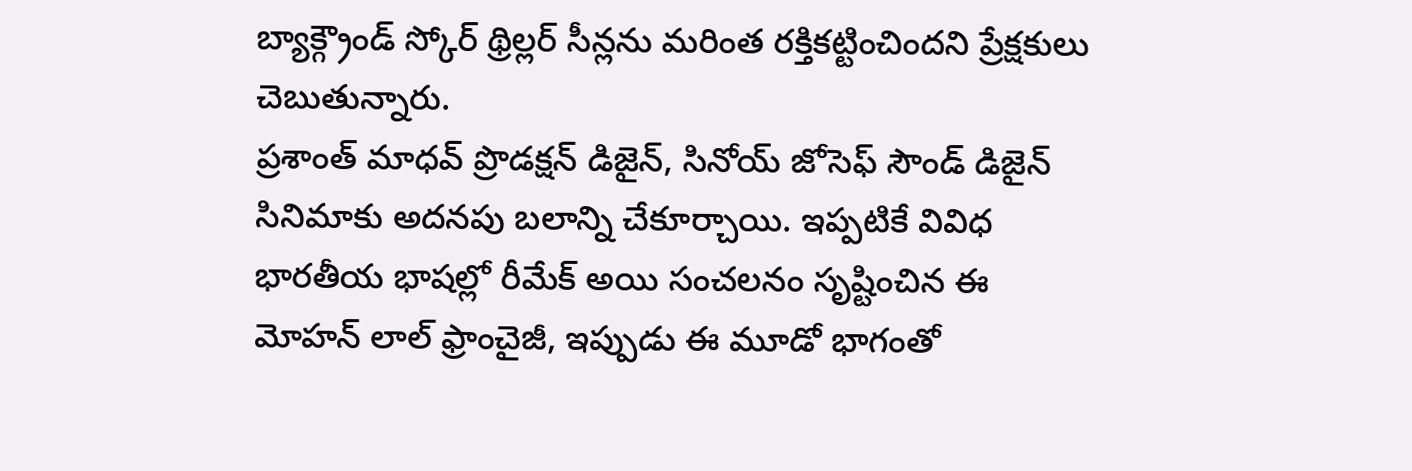బ్యాక్గ్రౌండ్ స్కోర్ థ్రిల్లర్ సీన్లను మరింత రక్తికట్టించిందని ప్రేక్షకులు చెబుతున్నారు.
ప్రశాంత్ మాధవ్ ప్రొడక్షన్ డిజైన్, సినోయ్ జోసెఫ్ సౌండ్ డిజైన్ సినిమాకు అదనపు బలాన్ని చేకూర్చాయి. ఇప్పటికే వివిధ భారతీయ భాషల్లో రీమేక్ అయి సంచలనం సృష్టించిన ఈ మోహన్ లాల్ ఫ్రాంచైజీ, ఇప్పుడు ఈ మూడో భాగంతో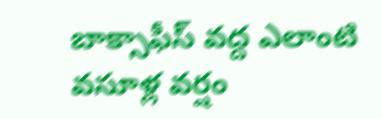బాక్సాఫీస్ వద్ద ఎలాంటి వసూళ్ల వర్షం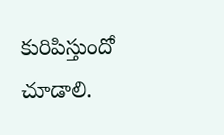కురిపిస్తుందో చూడాలి.